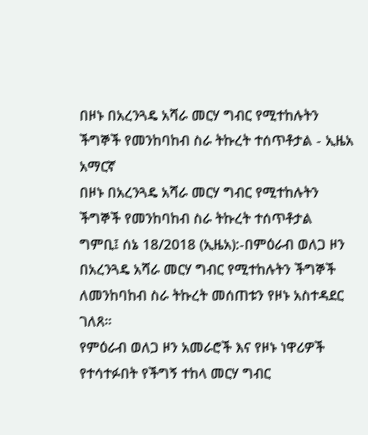በዞኑ በአረንጓዴ አሻራ መርሃ ግብር የሚተከሉትን ችግኞች የመንከባከብ ስራ ትኩረት ተሰጥቶታል - ኢዜአ አማርኛ
በዞኑ በአረንጓዴ አሻራ መርሃ ግብር የሚተከሉትን ችግኞች የመንከባከብ ስራ ትኩረት ተሰጥቶታል
ግምቢ፤ ሰኔ 18/2018 (ኢዜአ):-በምዕራብ ወለጋ ዞን በአረንጓዴ አሻራ መርሃ ግብር የሚተከሉትን ችግኞች ለመንከባከብ ስራ ትኩረት መሰጠቱን የዞኑ አስተዳደር ገለጸ።
የምዕራብ ወለጋ ዞን አመራሮች እና የዞኑ ነዋሪዎች የተሳተፉበት የችግኝ ተከላ መርሃ ግብር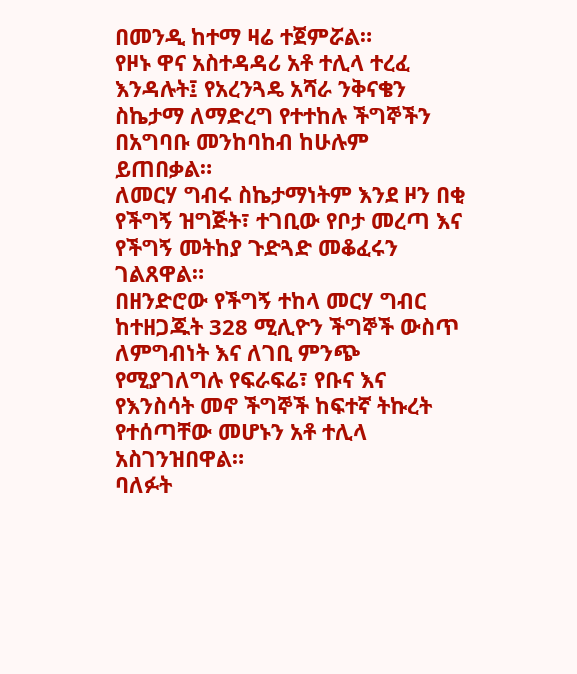በመንዲ ከተማ ዛሬ ተጀምሯል።
የዞኑ ዋና አስተዳዳሪ አቶ ተሊላ ተረፈ እንዳሉት፤ የአረንጓዴ አሻራ ንቅናቄን ስኬታማ ለማድረግ የተተከሉ ችግኞችን በአግባቡ መንከባከብ ከሁሉም ይጠበቃል።
ለመርሃ ግብሩ ስኬታማነትም እንደ ዞን በቂ የችግኝ ዝግጅት፣ ተገቢው የቦታ መረጣ እና የችግኝ መትከያ ጉድጓድ መቆፈሩን ገልጸዋል።
በዘንድሮው የችግኝ ተከላ መርሃ ግብር ከተዘጋጁት 328 ሚሊዮን ችግኞች ውስጥ ለምግብነት እና ለገቢ ምንጭ የሚያገለግሉ የፍራፍሬ፣ የቡና እና የእንስሳት መኖ ችግኞች ከፍተኛ ትኩረት የተሰጣቸው መሆኑን አቶ ተሊላ አስገንዝበዋል።
ባለፉት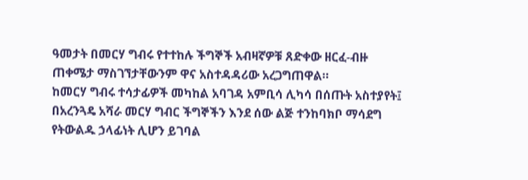ዓመታት በመርሃ ግብሩ የተተከሉ ችግኞች አብዛኛዎቹ ጸድቀው ዘርፈ-ብዙ ጠቀሜታ ማስገኘታቸውንም ዋና አስተዳዳሪው አረጋግጠዋል።
ከመርሃ ግብሩ ተሳታፊዎች መካከል አባገዳ አምቢሳ ሊካሳ በሰጡት አስተያየት፤ በአረንጓዴ አሻራ መርሃ ግብር ችግኞችን እንደ ሰው ልጅ ተንከባክቦ ማሳደግ የትውልዱ ኃላፊነት ሊሆን ይገባል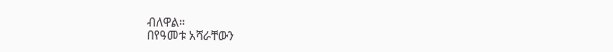ብለዋል።
በየዓመቱ አሻራቸውን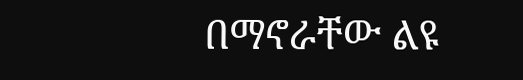በማኖራቸው ልዩ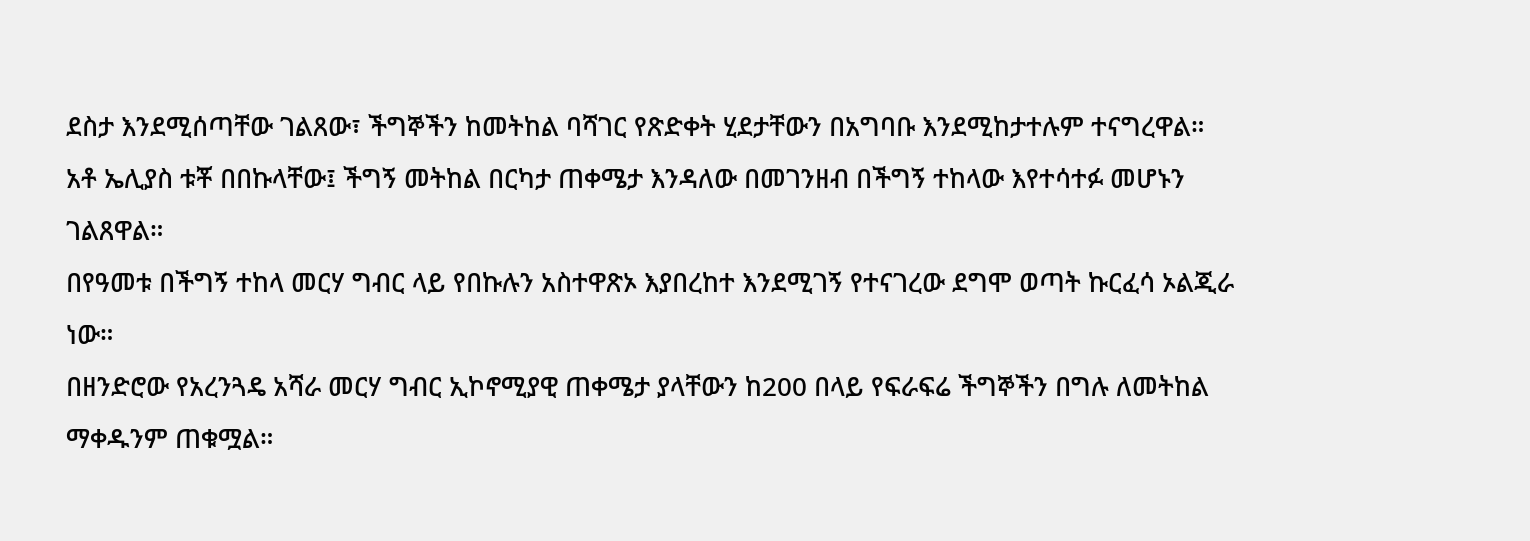ደስታ እንደሚሰጣቸው ገልጸው፣ ችግኞችን ከመትከል ባሻገር የጽድቀት ሂደታቸውን በአግባቡ እንደሚከታተሉም ተናግረዋል።
አቶ ኤሊያስ ቱቾ በበኩላቸው፤ ችግኝ መትከል በርካታ ጠቀሜታ እንዳለው በመገንዘብ በችግኝ ተከላው እየተሳተፉ መሆኑን ገልጸዋል።
በየዓመቱ በችግኝ ተከላ መርሃ ግብር ላይ የበኩሉን አስተዋጽኦ እያበረከተ እንደሚገኝ የተናገረው ደግሞ ወጣት ኩርፈሳ ኦልጂራ ነው።
በዘንድሮው የአረንጓዴ አሻራ መርሃ ግብር ኢኮኖሚያዊ ጠቀሜታ ያላቸውን ከ200 በላይ የፍራፍሬ ችግኞችን በግሉ ለመትከል ማቀዱንም ጠቁሟል።